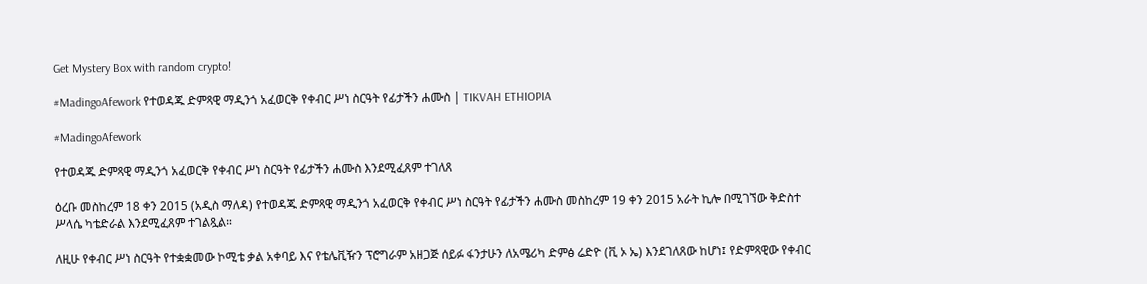Get Mystery Box with random crypto!

#MadingoAfework የተወዳጁ ድምጻዊ ማዲንጎ አፈወርቅ የቀብር ሥነ ስርዓት የፊታችን ሐሙስ | TIKVAH ETHIOPIA

#MadingoAfework

የተወዳጁ ድምጻዊ ማዲንጎ አፈወርቅ የቀብር ሥነ ስርዓት የፊታችን ሐሙስ እንደሚፈጸም ተገለጸ

ዕረቡ መስከረም 18 ቀን 2015 (አዲስ ማለዳ) የተወዳጁ ድምጻዊ ማዲንጎ አፈወርቅ የቀብር ሥነ ስርዓት የፊታችን ሐሙስ መስከረም 19 ቀን 2015 አራት ኪሎ በሚገኘው ቅድስተ ሥላሴ ካቴድራል እንደሚፈጸም ተገልጿል።

ለዚሁ የቀብር ሥነ ስርዓት የተቋቋመው ኮሚቴ ቃል አቀባይ እና የቴሌቪዥን ፕሮግራም አዘጋጅ ሰይፉ ፋንታሁን ለአሜሪካ ድምፅ ሬድዮ (ቪ ኦ ኤ) እንደገለጸው ከሆነ፤ የድምጻዊው የቀብር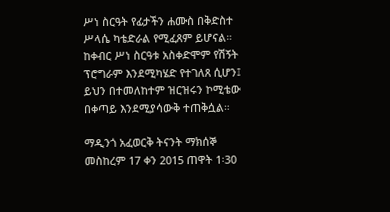ሥነ ስርዓት የፊታችን ሐሙስ በቅድስተ ሥላሴ ካቴድራል የሚፈጸም ይሆናል። ከቀብር ሥነ ስርዓቱ አስቀድሞም የሽኝት ፕሮግራም እንደሚካሄድ የተገለጸ ሲሆን፤ ይህን በተመለከተም ዝርዝሩን ኮሚቴው በቀጣይ እንደሚያሳውቅ ተጠቅሷል።

ማዲንጎ አፈወርቅ ትናንት ማክሰኞ መስከረም 17 ቀን 2015 ጠዋት 1፡30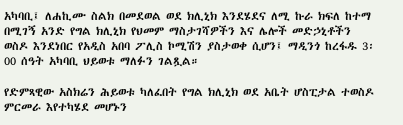አካባቢ፤ ለሐኪሙ ስልክ በመደወል ወደ ክሊኒክ እንደሄደና ለሚ ኩራ ክፍለ ከተማ በሚገኝ አንድ የግል ክሊኒክ የህመም ማስታገሻዎችን እና ሌሎች መድኃኒቶችን ወስዶ እንደነበር የአዲስ አበባ ፖሊስ ኮሚሽን ያስታወቀ ሲሆን፤ ማዲንጎ ከረፋዱ 3፡00 ሰዓት አካባቢ ህይወቱ ማለፉን ገልጿል።

የድምጻዊው አስክሬን ሕይወቱ ካለፈበት የግል ክሊኒክ ወደ አቤት ሆስፒታል ተወስዶ ምርመራ እየተካሄደ መሆኑን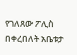የገለጸው ፖሊስ በቀረበለት አቤቱታ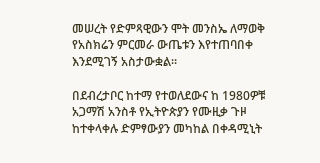መሠረት የድምጻዊውን ሞት መንስኤ ለማወቅ የአስክሬን ምርመራ ውጤቱን እየተጠባበቀ እንደሚገኝ አስታውቋል።

በደብረታቦር ከተማ የተወለደውና ከ 1980ዎቹ አጋማሽ አንስቶ የኢትዮጵያን የሙዚቃ ጉዞ ከተቀላቀሉ ድምፃውያን መካከል በቀዳሚኒት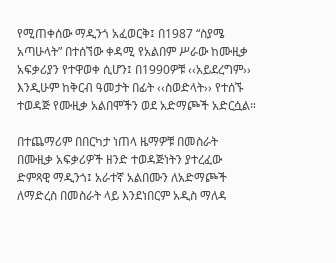የሚጠቀሰው ማዲንጎ አፈወርቅ፤ በ1987 “ስያሜ አጣሁላት” በተሰኘው ቀዳሚ የአልበም ሥራው ከሙዚቃ አፍቃሪያን የተዋወቀ ሲሆን፤ በ1990ዎቹ ‹‹አይደረግም›› እንዲሁም ከቅርብ ዓመታት በፊት ‹‹ስወድላት›› የተሰኙ ተወዳጅ የሙዚቃ አልበሞችን ወደ አድማጮች አድርሷል።

በተጨማሪም በበርካታ ነጠላ ዜማዎቹ በመስራት በሙዚቃ አፍቃሪዎች ዘንድ ተወዳጅነትን ያተረፈው ድምጻዊ ማዲንጎ፤ አራተኛ አልበሙን ለአድማጮች ለማድረስ በመስራት ላይ እንደነበርም አዲስ ማለዳ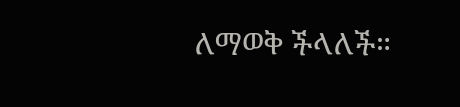ለማወቅ ችላለች።